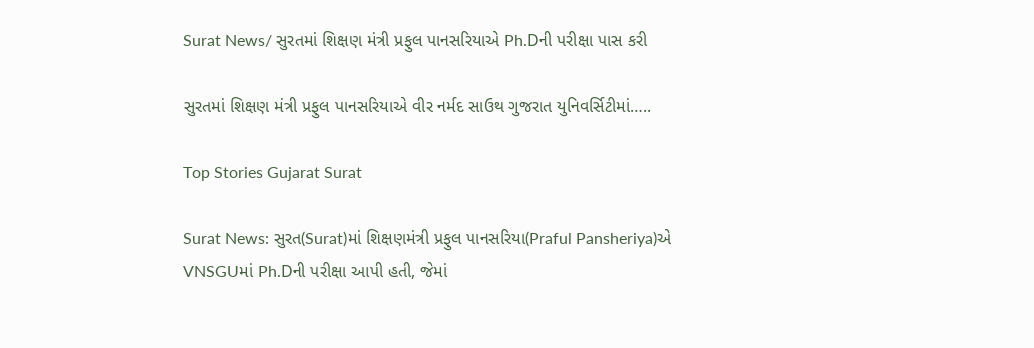Surat News/ સુરતમાં શિક્ષણ મંત્રી પ્રફુલ પાનસરિયાએ Ph.Dની પરીક્ષા પાસ કરી

સુરતમાં શિક્ષણ મંત્રી પ્રફુલ પાનસરિયાએ વીર નર્મદ સાઉથ ગુજરાત યુનિવર્સિટીમાં…..

Top Stories Gujarat Surat

Surat News: સુરત(Surat)માં શિક્ષણમંત્રી પ્રફુલ પાનસરિયા(Praful Pansheriya)એ VNSGUમાં Ph.Dની પરીક્ષા આપી હતી, જેમાં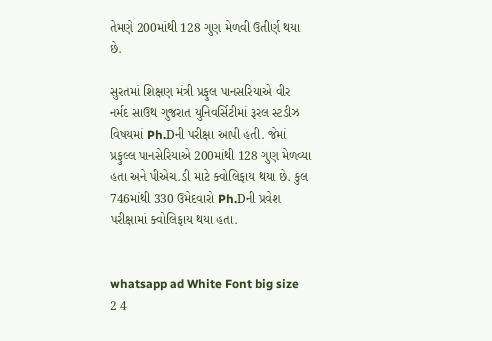તેમણે 200માંથી 128 ગુણ મેળવી ઉતીર્ણ થયા છે.

સુરતમાં શિક્ષણ મંત્રી પ્રફુલ પાનસરિયાએ વીર નર્મદ સાઉથ ગુજરાત યુનિવર્સિટીમાં રૂરલ સ્ટડીઝ વિષયમાં Ph.Dની પરીક્ષા આપી હતી. જેમાં પ્રફુલ્લ પાનસેરિયાએ 200માંથી 128 ગુણ મેળવ્યા હતા અને પીએચ.ડી માટે ક્વોલિફાય થયા છે. કુલ 746માંથી 330 ઉમેદવારો Ph.Dની પ્રવેશ પરીક્ષામાં ક્વોલિફાય થયા હતા.


whatsapp ad White Font big size 2 4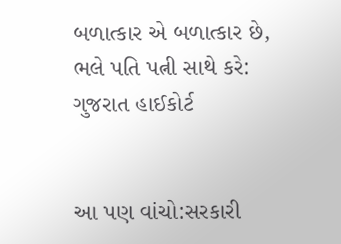બળાત્કાર એ બળાત્કાર છે, ભલે પતિ પત્ની સાથે કરે: ગુજરાત હાઈકોર્ટ


આ પણ વાંચો:સરકારી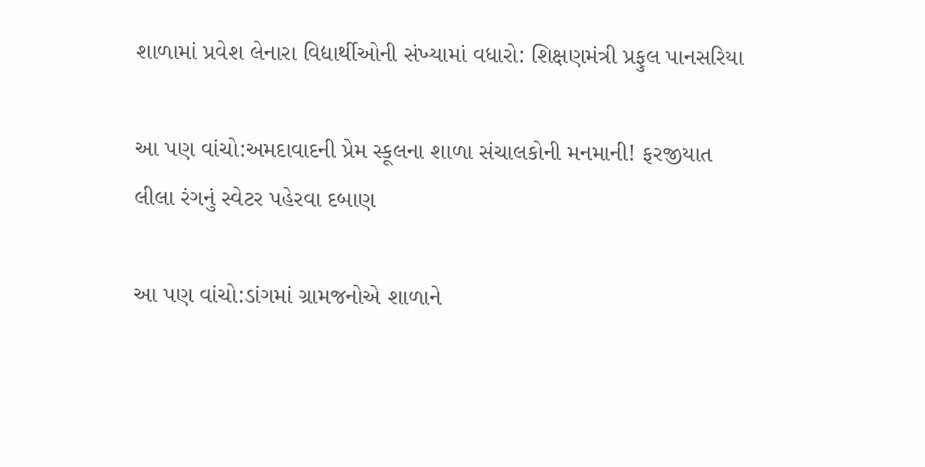શાળામાં પ્રવેશ લેનારા વિદ્યાર્થીઓની સંખ્યામાં વધારો: શિક્ષણમંત્રી પ્રફુલ પાનસરિયા

આ પણ વાંચો:અમદાવાદની પ્રેમ સ્કૂલના શાળા સંચાલકોની મનમાની! ફરજીયાત લીલા રંગનું સ્વેટર પહેરવા દબાણ

આ પણ વાંચો:ડાંગમાં ગ્રામજનોએ શાળાને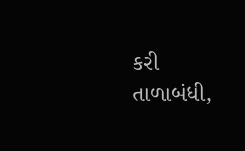કરી તાળાબંધી,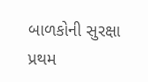બાળકોની સુરક્ષા પ્રથમ